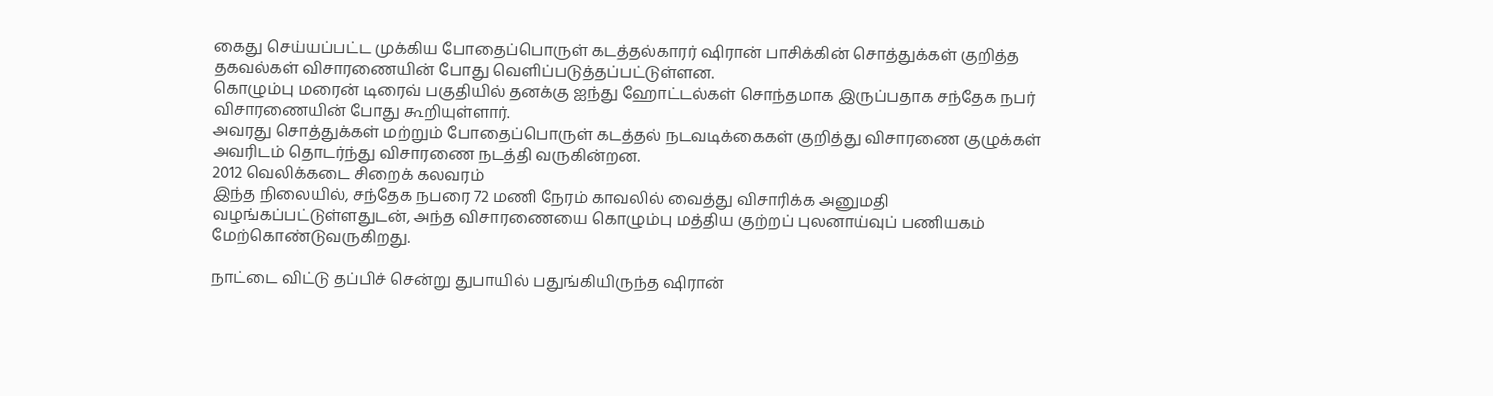கைது செய்யப்பட்ட முக்கிய போதைப்பொருள் கடத்தல்காரர் ஷிரான் பாசிக்கின் சொத்துக்கள் குறித்த தகவல்கள் விசாரணையின் போது வெளிப்படுத்தப்பட்டுள்ளன.
கொழும்பு மரைன் டிரைவ் பகுதியில் தனக்கு ஐந்து ஹோட்டல்கள் சொந்தமாக இருப்பதாக சந்தேக நபர் விசாரணையின் போது கூறியுள்ளார்.
அவரது சொத்துக்கள் மற்றும் போதைப்பொருள் கடத்தல் நடவடிக்கைகள் குறித்து விசாரணை குழுக்கள் அவரிடம் தொடர்ந்து விசாரணை நடத்தி வருகின்றன.
2012 வெலிக்கடை சிறைக் கலவரம்
இந்த நிலையில், சந்தேக நபரை 72 மணி நேரம் காவலில் வைத்து விசாரிக்க அனுமதி வழங்கப்பட்டுள்ளதுடன், அந்த விசாரணையை கொழும்பு மத்திய குற்றப் புலனாய்வுப் பணியகம் மேற்கொண்டுவருகிறது.

நாட்டை விட்டு தப்பிச் சென்று துபாயில் பதுங்கியிருந்த ஷிரான்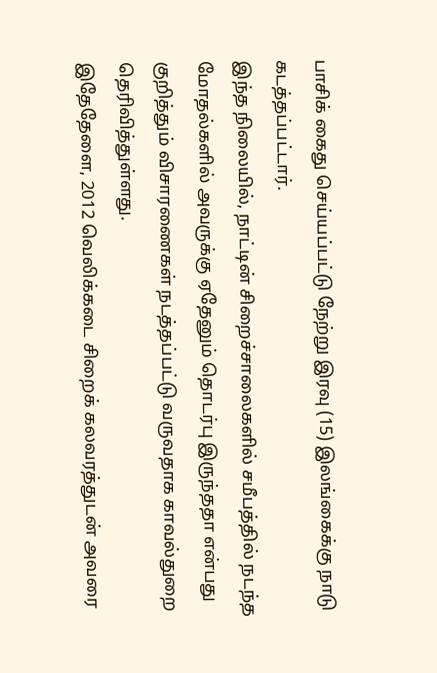பாசிக் கைது செய்யப்பட்டு நேற்று இரவு (15) இலங்கைக்கு நாடு கடத்தப்பட்டார்.
இந்த நிலையில், நாட்டின் சிறைச்சாலைகளில் சமீபத்தில் நடந்த மோதல்களில் அவருக்கு ஏதேனும் தொடர்பு இருந்ததா என்பது குறித்தும் விசாரணைகள் நடத்தப்பட்டு வருவதாக காவல்துறை தெரிவித்துள்ளது.
இதேதேளை, 2012 வெலிக்கடை சிறைக் கலவரத்துடன் அவரை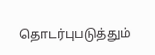தொடர்புபடுத்தும்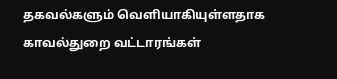தகவல்களும் வெளியாகியுள்ளதாக காவல்துறை வட்டாரங்கள்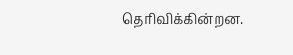தெரிவிக்கின்றன.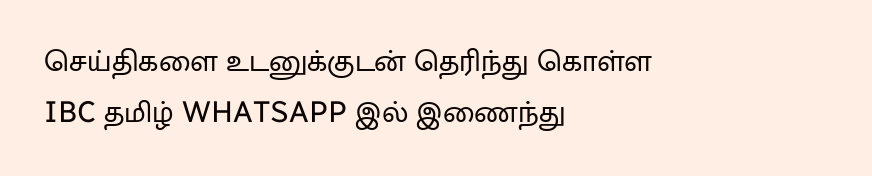செய்திகளை உடனுக்குடன் தெரிந்து கொள்ள IBC தமிழ் WHATSAPP இல் இணைந்து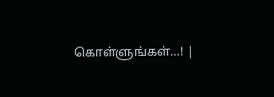கொள்ளுங்கள்…! |